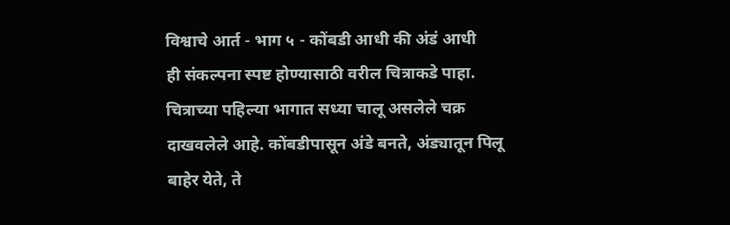विश्वाचे आर्त - भाग ५ - कोंबडी आधी की अंडं आधी
ही संकल्पना स्पष्ट होण्यासाठी वरील चित्राकडे पाहा. चित्राच्या पहिल्या भागात सध्या चालू असलेले चक्र दाखवलेले आहे. कोंबडीपासून अंडे बनते, अंड्यातून पिलू बाहेर येते, ते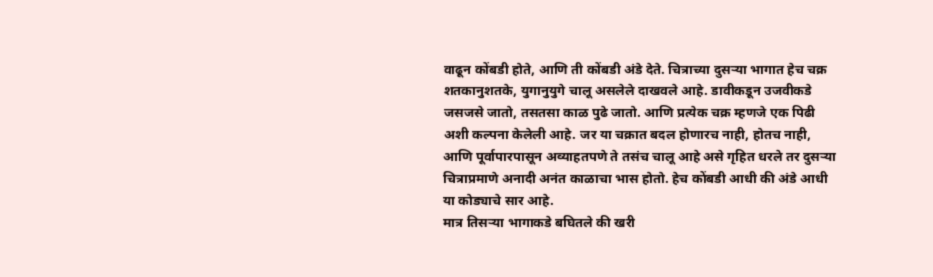वाढून कोंबडी होते, आणि ती कोंबडी अंडे देते. चित्राच्या दुसऱ्या भागात हेच चक्र शतकानुशतके, युगानुयुगे चालू असलेले दाखवले आहे. डावीकडून उजवीकडे जसजसे जातो, तसतसा काळ पुढे जातो. आणि प्रत्येक चक्र म्हणजे एक पिढी अशी कल्पना केलेली आहे. जर या चक्रात बदल होणारच नाही, होतच नाही, आणि पूर्वापारपासून अव्याहतपणे ते तसंच चालू आहे असे गृहित धरले तर दुसऱ्या चित्राप्रमाणे अनादी अनंत काळाचा भास होतो. हेच कोंबडी आधी की अंडे आधी या कोड्याचे सार आहे.
मात्र तिसऱ्या भागाकडे बघितले की खरी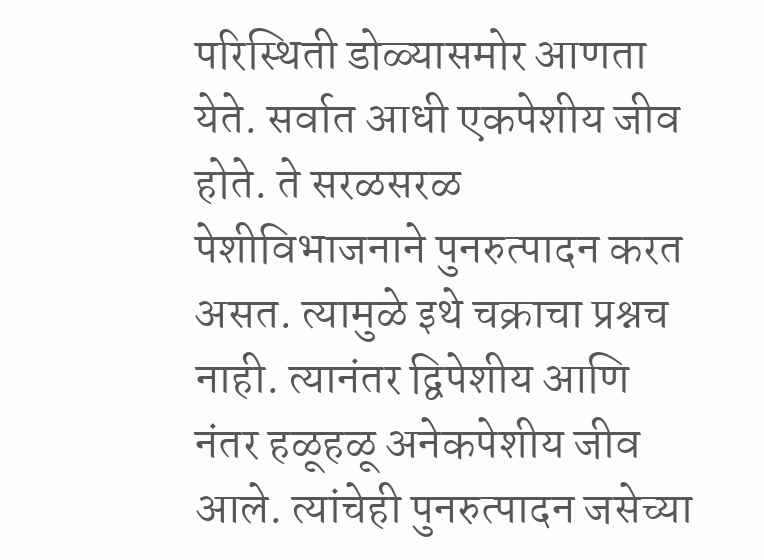परिस्थिती डोळ्यासमोर आणता येते. सर्वात आधी एकपेशीय जीव होते. ते सरळसरळ पेशीविभाजनाने पुनरुत्पादन करत असत. त्यामुळे इथे चक्राचा प्रश्नच नाही. त्यानंतर द्विपेशीय आणि नंतर हळूहळू अनेकपेशीय जीव आले. त्यांचेही पुनरुत्पादन जसेच्या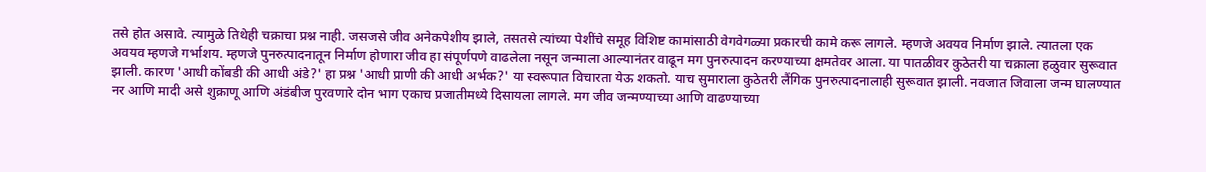तसे होत असावे. त्यामुळे तिथेही चक्राचा प्रश्न नाही. जसजसे जीव अनेकपेशीय झाले, तसतसे त्यांच्या पेशींचे समूह विशिष्ट कामांसाठी वेगवेगळ्या प्रकारची कामे करू लागले. म्हणजे अवयव निर्माण झाले. त्यातला एक अवयव म्हणजे गर्भाशय. म्हणजे पुनरुत्पादनातून निर्माण होणारा जीव हा संपूर्णपणे वाढलेला नसून जन्माला आल्यानंतर वाढून मग पुनरुत्पादन करण्याच्या क्षमतेवर आला. या पातळीवर कुठेतरी या चक्राला हळुवार सुरूवात झाली. कारण 'आधी कोंबडी की आधी अंडे?' हा प्रश्न 'आधी प्राणी की आधी अर्भक?' या स्वरूपात विचारता येऊ शकतो. याच सुमाराला कुठेतरी लैंगिक पुनरुत्पादनालाही सुरूवात झाली. नवजात जिवाला जन्म घालण्यात नर आणि मादी असे शुक्राणू आणि अंडंबीज पुरवणारे दोन भाग एकाच प्रजातीमध्ये दिसायला लागले. मग जीव जन्मण्याच्या आणि वाढण्याच्या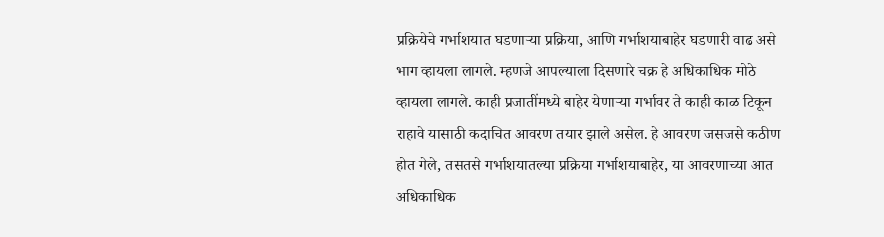प्रक्रियेचे गर्भाशयात घडणाऱ्या प्रक्रिया, आणि गर्भाशयाबाहेर घडणारी वाढ असे भाग व्हायला लागले. म्हणजे आपल्याला दिसणारे चक्र हे अधिकाधिक मोठे व्हायला लागले. काही प्रजातींमध्ये बाहेर येणाऱ्या गर्भावर ते काही काळ टिकून राहावे यासाठी कदाचित आवरण तयार झाले असेल. हे आवरण जसजसे कठीण होत गेले, तसतसे गर्भाशयातल्या प्रक्रिया गर्भाशयाबाहेर, या आवरणाच्या आत अधिकाधिक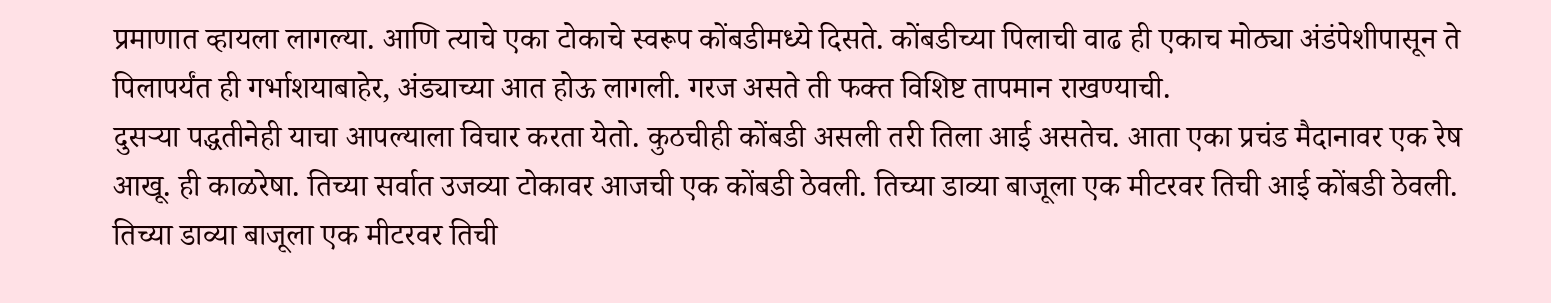प्रमाणात व्हायला लागल्या. आणि त्याचे एका टोकाचे स्वरूप कोंबडीमध्ये दिसते. कोंबडीच्या पिलाची वाढ ही एकाच मोठ्या अंडंपेशीपासून ते पिलापर्यंत ही गर्भाशयाबाहेर, अंड्याच्या आत होऊ लागली. गरज असते ती फक्त विशिष्ट तापमान राखण्याची.
दुसऱ्या पद्धतीनेही याचा आपल्याला विचार करता येतो. कुठचीही कोंबडी असली तरी तिला आई असतेच. आता एका प्रचंड मैदानावर एक रेष आखू. ही काळरेषा. तिच्या सर्वात उजव्या टोकावर आजची एक कोंबडी ठेवली. तिच्या डाव्या बाजूला एक मीटरवर तिची आई कोंबडी ठेवली. तिच्या डाव्या बाजूला एक मीटरवर तिची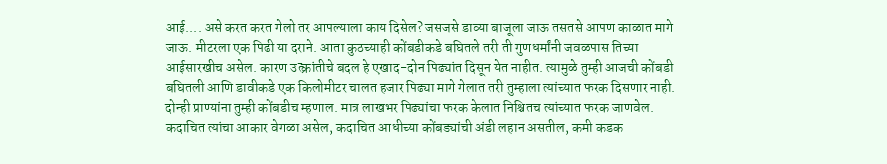आई.... असे करत करत गेलो तर आपल्याला काय दिसेल? जसजसे डाव्या बाजूला जाऊ तसतसे आपण काळात मागे जाऊ. मीटरला एक पिढी या दराने. आता कुठच्याही कोंबडीकडे बघितले तरी ती गुणधर्मांनी जवळपास तिच्या आईसारखीच असेल. कारण उत्क्रांतीचे बदल हे एखाद-दोन पिढ्यांत दिसून येत नाहीत. त्यामुळे तुम्ही आजची कोंबडी बघितली आणि डावीकडे एक किलोमीटर चालत हजार पिढ्या मागे गेलात तरी तुम्हाला त्यांच्यात फरक दिसणार नाही. दोन्ही प्राण्यांना तुम्ही कोंबडीच म्हणाल. मात्र लाखभर पिढ्यांचा फरक केलात निश्चितच त्यांच्यात फरक जाणवेल. कदाचित त्यांचा आकार वेगळा असेल, कदाचित आधीच्या कोंबड्यांची अंडी लहान असतील, कमी कडक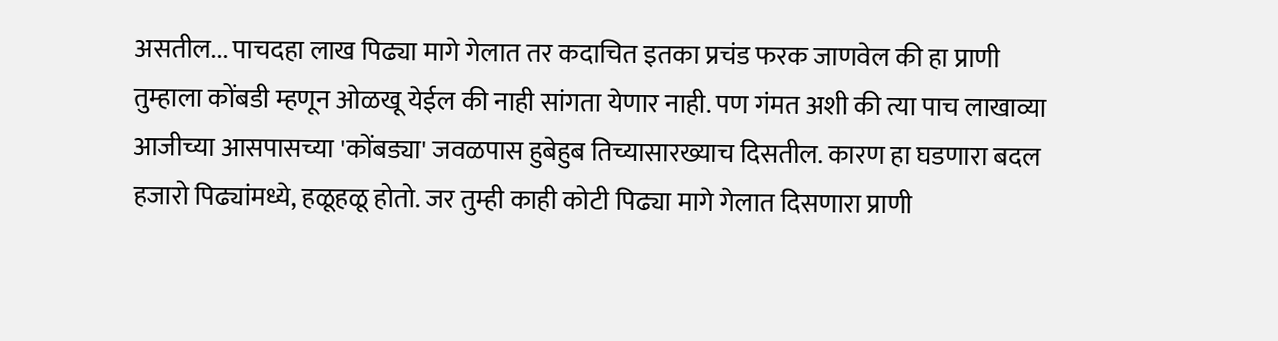असतील... पाचदहा लाख पिढ्या मागे गेलात तर कदाचित इतका प्रचंड फरक जाणवेल की हा प्राणी तुम्हाला कोंबडी म्हणून ओळखू येईल की नाही सांगता येणार नाही. पण गंमत अशी की त्या पाच लाखाव्या आजीच्या आसपासच्या 'कोंबड्या' जवळपास हुबेहुब तिच्यासारख्याच दिसतील. कारण हा घडणारा बदल हजारो पिढ्यांमध्ये, हळूहळू होतो. जर तुम्ही काही कोटी पिढ्या मागे गेलात दिसणारा प्राणी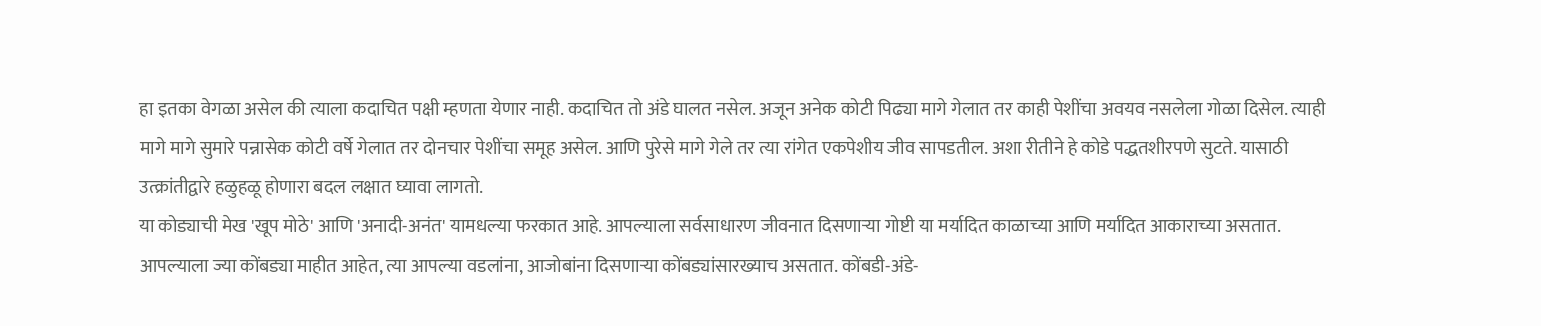हा इतका वेगळा असेल की त्याला कदाचित पक्षी म्हणता येणार नाही. कदाचित तो अंडे घालत नसेल. अजून अनेक कोटी पिढ्या मागे गेलात तर काही पेशींचा अवयव नसलेला गोळा दिसेल. त्याही मागे मागे सुमारे पन्नासेक कोटी वर्षे गेलात तर दोनचार पेशींचा समूह असेल. आणि पुरेसे मागे गेले तर त्या रांगेत एकपेशीय जीव सापडतील. अशा रीतीने हे कोडे पद्धतशीरपणे सुटते. यासाठी उत्क्रांतीद्वारे हळुहळू होणारा बदल लक्षात घ्यावा लागतो.
या कोड्याची मेख 'खूप मोठे' आणि 'अनादी-अनंत' यामधल्या फरकात आहे. आपल्याला सर्वसाधारण जीवनात दिसणाऱ्या गोष्टी या मर्यादित काळाच्या आणि मर्यादित आकाराच्या असतात. आपल्याला ज्या कोंबड्या माहीत आहेत, त्या आपल्या वडलांना, आजोबांना दिसणाऱ्या कोंबड्यांसारख्याच असतात. कोंबडी-अंडे-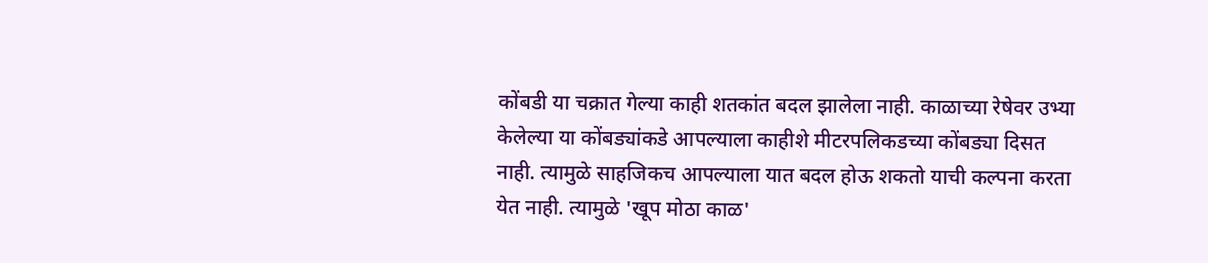कोंबडी या चक्रात गेल्या काही शतकांत बदल झालेला नाही. काळाच्या रेषेवर उभ्या केलेल्या या कोंबड्यांकडे आपल्याला काहीशे मीटरपलिकडच्या कोंबड्या दिसत नाही. त्यामुळे साहजिकच आपल्याला यात बदल होऊ शकतो याची कल्पना करता येत नाही. त्यामुळे 'खूप मोठा काळ'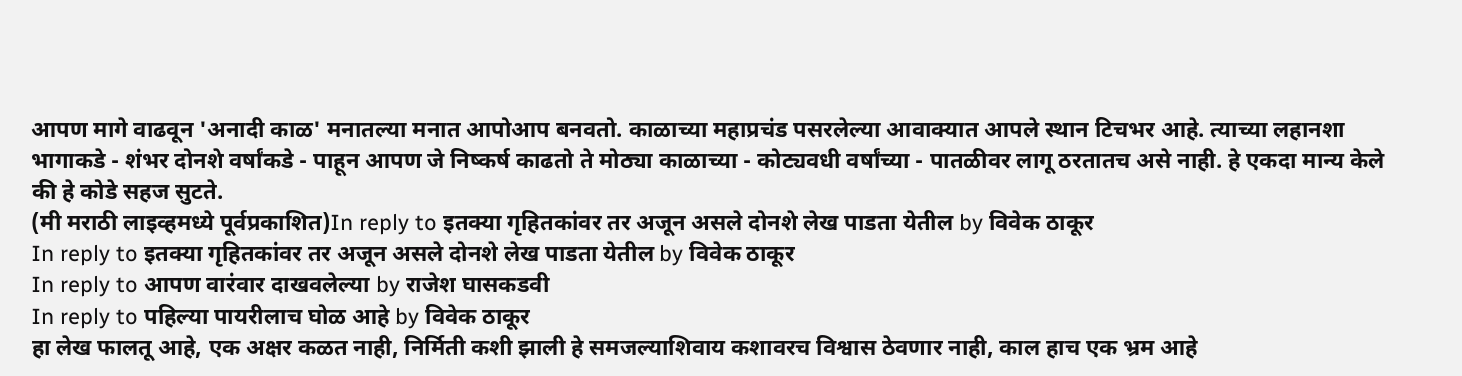आपण मागे वाढवून 'अनादी काळ' मनातल्या मनात आपोआप बनवतो. काळाच्या महाप्रचंड पसरलेल्या आवाक्यात आपले स्थान टिचभर आहे. त्याच्या लहानशा भागाकडे - शंभर दोनशे वर्षांकडे - पाहून आपण जे निष्कर्ष काढतो ते मोठ्या काळाच्या - कोट्यवधी वर्षांच्या - पातळीवर लागू ठरतातच असे नाही. हे एकदा मान्य केले की हे कोडे सहज सुटते.
(मी मराठी लाइव्हमध्ये पूर्वप्रकाशित)In reply to इतक्या गृहितकांवर तर अजून असले दोनशे लेख पाडता येतील by विवेक ठाकूर
In reply to इतक्या गृहितकांवर तर अजून असले दोनशे लेख पाडता येतील by विवेक ठाकूर
In reply to आपण वारंवार दाखवलेल्या by राजेश घासकडवी
In reply to पहिल्या पायरीलाच घोळ आहे by विवेक ठाकूर
हा लेख फालतू आहे, एक अक्षर कळत नाही, निर्मिती कशी झाली हे समजल्याशिवाय कशावरच विश्वास ठेवणार नाही, काल हाच एक भ्रम आहे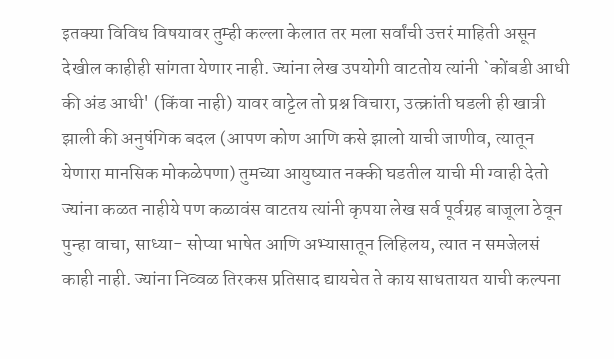इतक्या विविध विषयावर तुम्ही कल्ला केलात तर मला सर्वांची उत्तरं माहिती असून देखील काहीही सांगता येणार नाही. ज्यांना लेख उपयोगी वाटतोय त्यांनी `कोंबडी आधी की अंड आधी' (किंवा नाही) यावर वाट्टेल तो प्रश्न विचारा, उत्क्रांती घडली ही खात्री झाली की अनुषंगिक बदल (आपण कोण आणि कसे झालो याची जाणीव, त्यातून येणारा मानसिक मोकळेपणा) तुमच्या आयुष्यात नक्की घडतील याची मी ग्वाही देतो ज्यांना कळत नाहीये पण कळावंस वाटतय त्यांनी कृपया लेख सर्व पूर्वग्रह बाजूला ठेवून पुन्हा वाचा, साध्या- सोप्या भाषेत आणि अभ्यासातून लिहिलय, त्यात न समजेलसं काही नाही. ज्यांना निव्वळ तिरकस प्रतिसाद द्यायचेत ते काय साधतायत याची कल्पना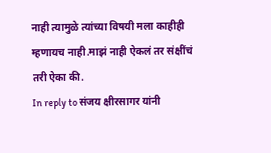नाही त्यामुळे त्यांच्या विषयी मला काहीही म्हणायच नाही.माझं नाही ऐकलं तर संक्षींचं तरी ऐका की.
In reply to संजय क्षीरसागर यांनी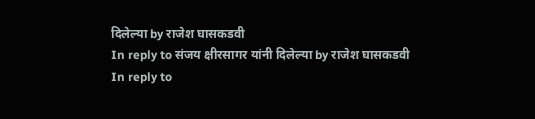दिलेल्या by राजेश घासकडवी
In reply to संजय क्षीरसागर यांनी दिलेल्या by राजेश घासकडवी
In reply to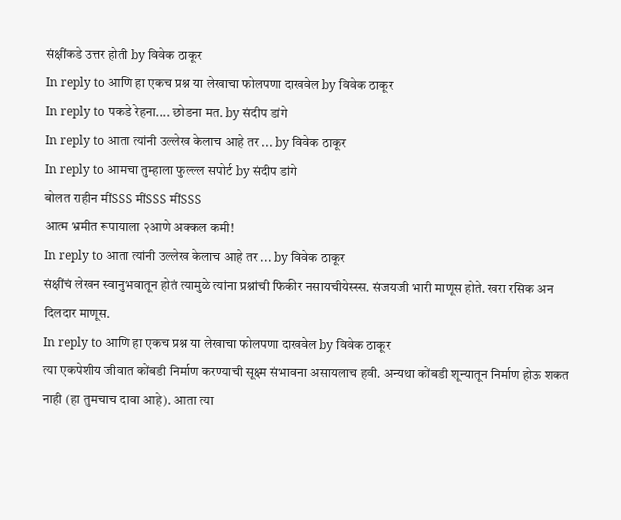संक्षींकडे उत्तर होती by विवेक ठाकूर
In reply to आणि हा एकच प्रश्न या लेखाचा फोलपणा दाखवेल by विवेक ठाकूर
In reply to पकडे रेहना.... छोडना मत. by संदीप डांगे
In reply to आता त्यांनी उल्लेख केलाच आहे तर ... by विवेक ठाकूर
In reply to आमचा तुम्हाला फुल्ल्ल सपोर्ट by संदीप डांगे
बोलत राहीन मींSSS मींSSS मींSSS
आत्म भ्रमीत रूपायाला २आणे अक्कल कमी!
In reply to आता त्यांनी उल्लेख केलाच आहे तर ... by विवेक ठाकूर
संक्षींचं लेखन स्वानुभवातून होतं त्यामुळे त्यांना प्रश्नांची फिकीर नसायचीयेस्स्स. संजयजी भारी माणूस होते. खरा रसिक अन दिलदार माणूस.
In reply to आणि हा एकच प्रश्न या लेखाचा फोलपणा दाखवेल by विवेक ठाकूर
त्या एकपेशीय जीवात कोंबडी निर्माण करण्याची सूक्ष्म संभावना असायलाच हवी. अन्यथा कोंबडी शून्यातून निर्माण होऊ शकत नाही (हा तुमचाच दावा आहे). आता त्या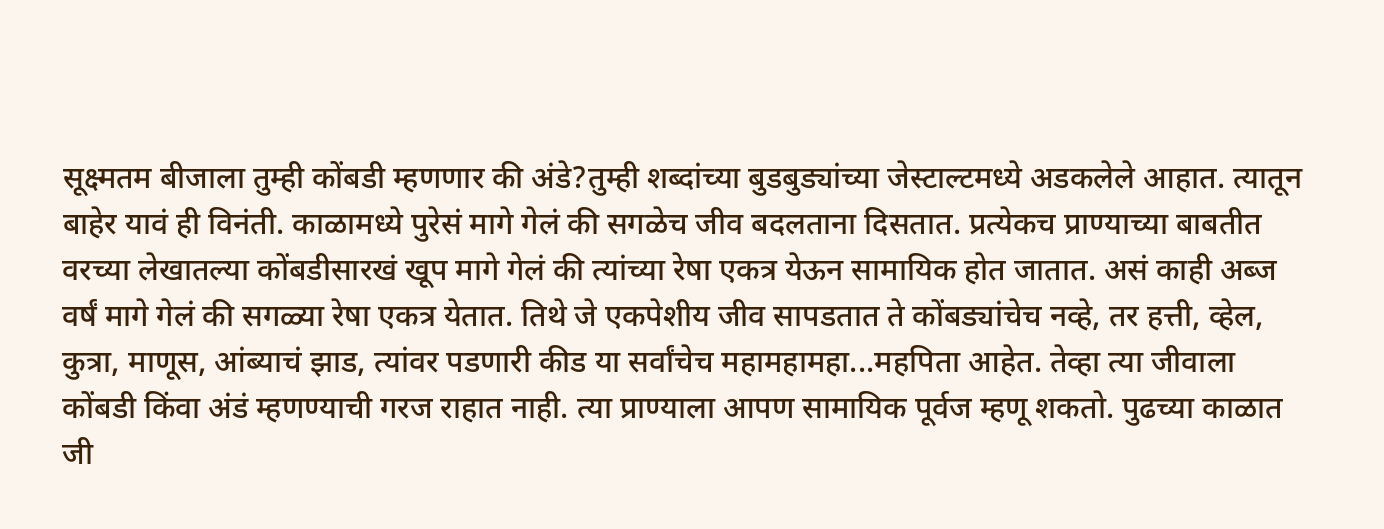सूक्ष्मतम बीजाला तुम्ही कोंबडी म्हणणार की अंडे?तुम्ही शब्दांच्या बुडबुड्यांच्या जेस्टाल्टमध्ये अडकलेले आहात. त्यातून बाहेर यावं ही विनंती. काळामध्ये पुरेसं मागे गेलं की सगळेच जीव बदलताना दिसतात. प्रत्येकच प्राण्याच्या बाबतीत वरच्या लेखातल्या कोंबडीसारखं खूप मागे गेलं की त्यांच्या रेषा एकत्र येऊन सामायिक होत जातात. असं काही अब्ज वर्षं मागे गेलं की सगळ्या रेषा एकत्र येतात. तिथे जे एकपेशीय जीव सापडतात ते कोंबड्यांचेच नव्हे, तर हत्ती, व्हेल, कुत्रा, माणूस, आंब्याचं झाड, त्यांवर पडणारी कीड या सर्वांचेच महामहामहा...महपिता आहेत. तेव्हा त्या जीवाला कोंबडी किंवा अंडं म्हणण्याची गरज राहात नाही. त्या प्राण्याला आपण सामायिक पूर्वज म्हणू शकतो. पुढच्या काळात जी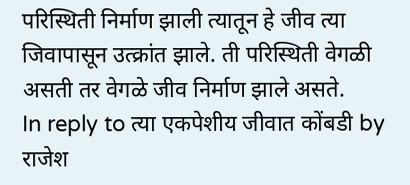परिस्थिती निर्माण झाली त्यातून हे जीव त्या जिवापासून उत्क्रांत झाले. ती परिस्थिती वेगळी असती तर वेगळे जीव निर्माण झाले असते.
In reply to त्या एकपेशीय जीवात कोंबडी by राजेश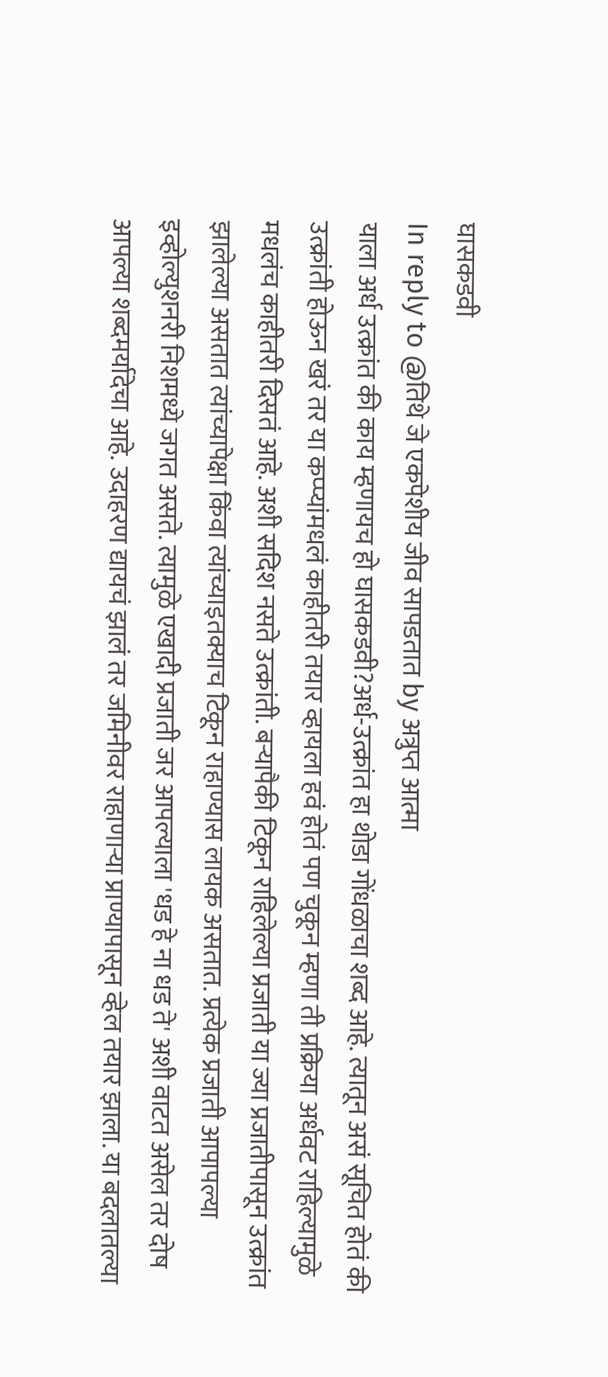घासकडवी
In reply to @तिथे जे एकपेशीय जीव सापडतात by अत्रुप्त आत्मा
याला अर्ध उत्क्रांत की काय म्हणायच हो घासकडवी?अर्ध-उत्क्रांत हा थोडा गोंधळाचा शब्द आहे. त्यातून असं सूचित होतं की उत्क्रांती होऊन खरं तर या कप्प्यांमधलं काहीतरी तयार व्हायला हवं होतं पण चुकून म्हणा ती प्रक्रिया अर्धवट राहिल्यामुळे मधलंच काहीतरी दिसतं आहे. अशी सदिश नसते उत्क्रांती. बऱ्यापैकी टिकून राहिलेल्या प्रजाती या ज्या प्रजातीपासून उत्क्रांत झालेल्या असतात त्यांच्यापेक्षा किंवा त्यांच्याइतक्याच टिकून राहाण्यास लायक असतात. प्रत्येक प्रजाती आपापल्या इव्होल्युशनरी निशमध्ये जगत असते. त्यामुळे एखादी प्रजाती जर आपल्याला 'धड हे ना धड ते' अशी वाटत असेल तर दोष आपल्या शब्दमर्यादेचा आहे. उदाहरण द्यायचं झालं तर जमिनीवर राहाणाऱ्या प्राण्यापासून व्हेल तयार झाला. या बदलातल्या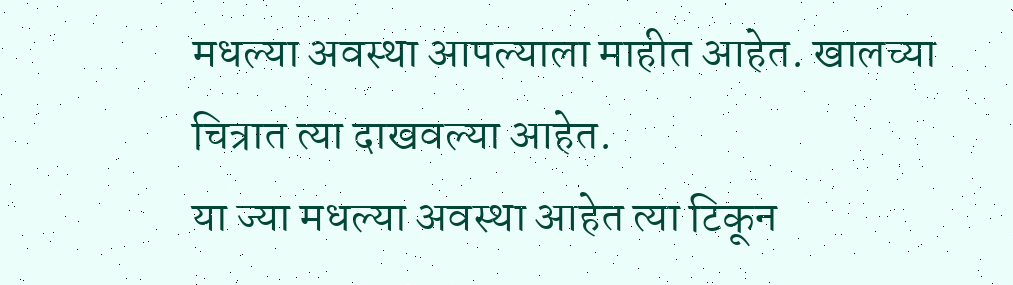मधल्या अवस्था आपल्याला माहीत आहेत. खालच्या चित्रात त्या दाखवल्या आहेत.
या ज्या मधल्या अवस्था आहेत त्या टिकून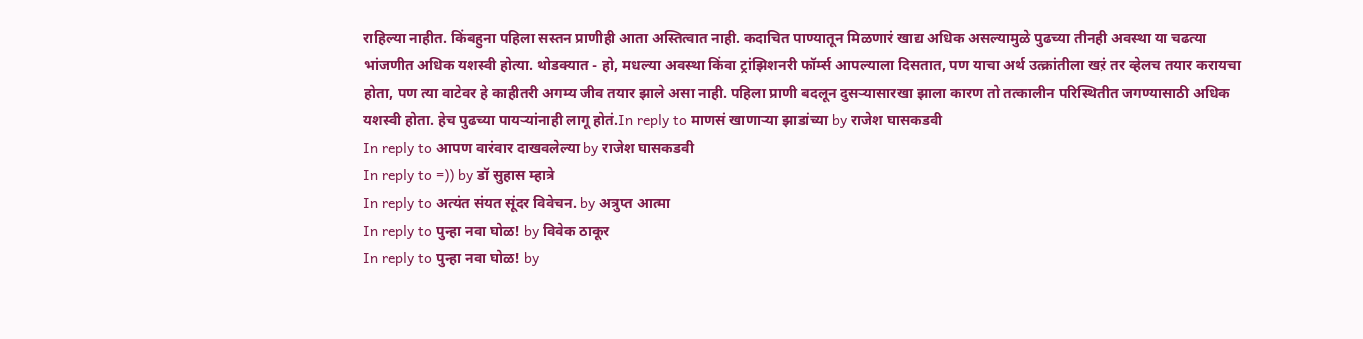राहिल्या नाहीत. किंबहुना पहिला सस्तन प्राणीही आता अस्तित्वात नाही. कदाचित पाण्यातून मिळणारं खाद्य अधिक असल्यामुळे पुढच्या तीनही अवस्था या चढत्या भांजणीत अधिक यशस्वी होत्या. थोडक्यात - हो, मधल्या अवस्था किंवा ट्रांझिशनरी फॉर्म्स आपल्याला दिसतात, पण याचा अर्थ उत्क्रांतीला खऱं तर व्हेलच तयार करायचा होता, पण त्या वाटेवर हे काहीतरी अगम्य जीव तयार झाले असा नाही. पहिला प्राणी बदलून दुसऱ्यासारखा झाला कारण तो तत्कालीन परिस्थितीत जगण्यासाठी अधिक यशस्वी होता. हेच पुढच्या पायऱ्यांनाही लागू होतं.In reply to माणसं खाणाऱ्या झाडांच्या by राजेश घासकडवी
In reply to आपण वारंवार दाखवलेल्या by राजेश घासकडवी
In reply to =)) by डॉ सुहास म्हात्रे
In reply to अत्यंत संयत सूंदर विवेचन. by अत्रुप्त आत्मा
In reply to पुन्हा नवा घोळ! by विवेक ठाकूर
In reply to पुन्हा नवा घोळ! by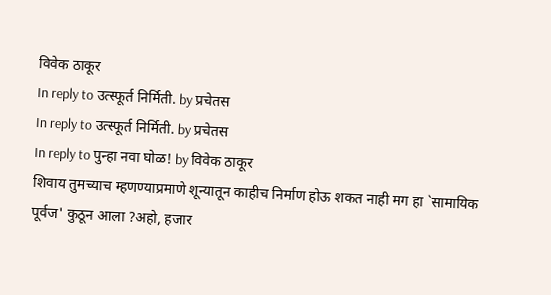विवेक ठाकूर
In reply to उत्स्फूर्त निर्मिती. by प्रचेतस
In reply to उत्स्फूर्त निर्मिती. by प्रचेतस
In reply to पुन्हा नवा घोळ! by विवेक ठाकूर
शिवाय तुमच्याच म्हणण्याप्रमाणे शून्यातून काहीच निर्माण होऊ शकत नाही मग हा `सामायिक पूर्वज' कुठून आला ?अहो, हजार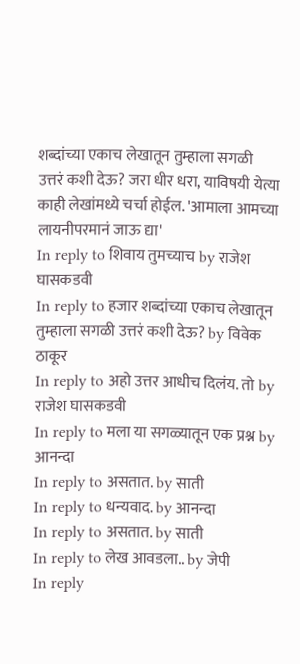शब्दांच्या एकाच लेखातून तुम्हाला सगळी उत्तरं कशी देऊ? जरा धीर धरा, याविषयी येत्या काही लेखांमध्ये चर्चा होईल. 'आमाला आमच्या लायनीपरमानं जाऊ द्या'
In reply to शिवाय तुमच्याच by राजेश घासकडवी
In reply to हजार शब्दांच्या एकाच लेखातून तुम्हाला सगळी उत्तरं कशी देऊ? by विवेक ठाकूर
In reply to अहो उत्तर आधीच दिलंय. तो by राजेश घासकडवी
In reply to मला या सगळ्यातून एक प्रश्न by आनन्दा
In reply to असतात. by साती
In reply to धन्यवाद. by आनन्दा
In reply to असतात. by साती
In reply to लेख आवडला.. by जेपी
In reply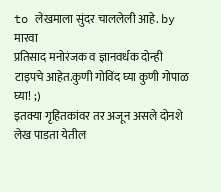to लेखमाला सुंदर चाललेली आहे. by मारवा
प्रतिसाद मनोरंजक व ज्ञानवर्धक दोन्ही टाइपचे आहेत.कुणी गोविंद घ्या कुणी गोपाळ घ्या! ;)
इतक्या गृहितकांवर तर अजून असले दोनशे लेख पाडता येतील